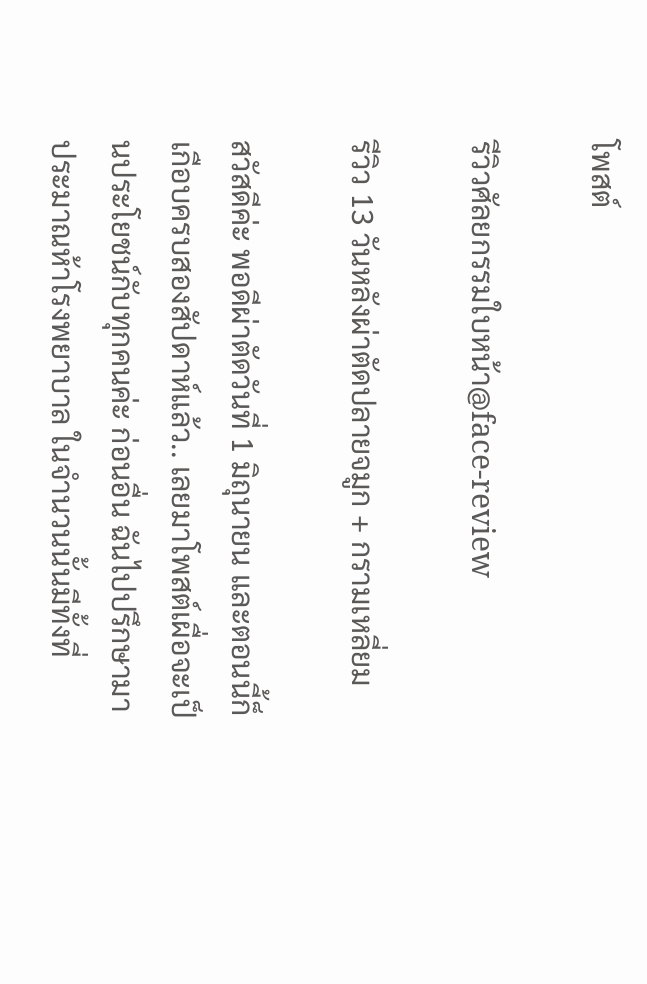โพสต์

รีวิวศัลยกรรมใบหน้า@face-review

รีวิว 13 วันหลังผ่าตัดปลายจมูก + กรามเหลี่ยม

สวัสดีค่ะ พอดีผ่าตัดวันที่ 1 มิถุนายน และตอนนี้ก็เกือบครบสองสัปดาห์แล้ว.. เลยมาโพสต์เผื่อจะเป็นประโยชน์กับทุกคนค่ะ ก่อนอื่น ฉันไปปรึกษามาประมาณห้าโรงพยาบาล ในจำนวนนั้นมีทั้งที่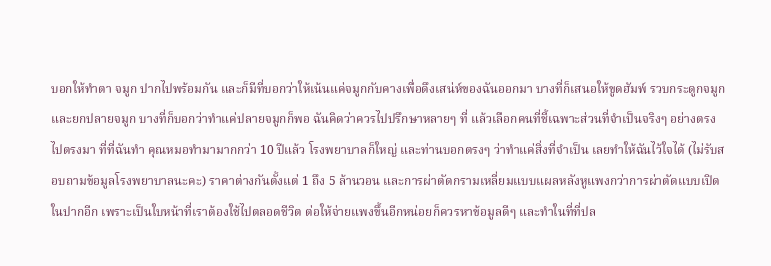บอกให้ทำตา จมูก ปากไปพร้อมกัน และก็มีที่บอกว่าให้เน้นแค่จมูกกับคางเพื่อดึงเสน่ห์ของฉันออกมา บางที่ก็เสนอให้ขูดฮัมพ์ รวบกระดูกจมูก และยกปลายจมูก บางที่ก็บอกว่าทำแค่ปลายจมูกก็พอ ฉันคิดว่าควรไปปรึกษาหลายๆ ที่ แล้วเลือกคนที่ชี้เฉพาะส่วนที่จำเป็นจริงๆ อย่างตรงไปตรงมา ที่ที่ฉันทำ คุณหมอทำมามากกว่า 10 ปีแล้ว โรงพยาบาลก็ใหญ่ และท่านบอกตรงๆ ว่าทำแค่สิ่งที่จำเป็น เลยทำให้ฉันไว้ใจได้ (ไม่รับสอบถามข้อมูลโรงพยาบาลนะคะ) ราคาต่างกันตั้งแต่ 1 ถึง 5 ล้านวอน และการผ่าตัดกรามเหลี่ยมแบบแผลหลังหูแพงกว่าการผ่าตัดแบบเปิดในปากอีก เพราะเป็นใบหน้าที่เราต้องใช้ไปตลอดชีวิต ต่อให้จ่ายแพงขึ้นอีกหน่อยก็ควรหาข้อมูลดีๆ และทำในที่ที่ปล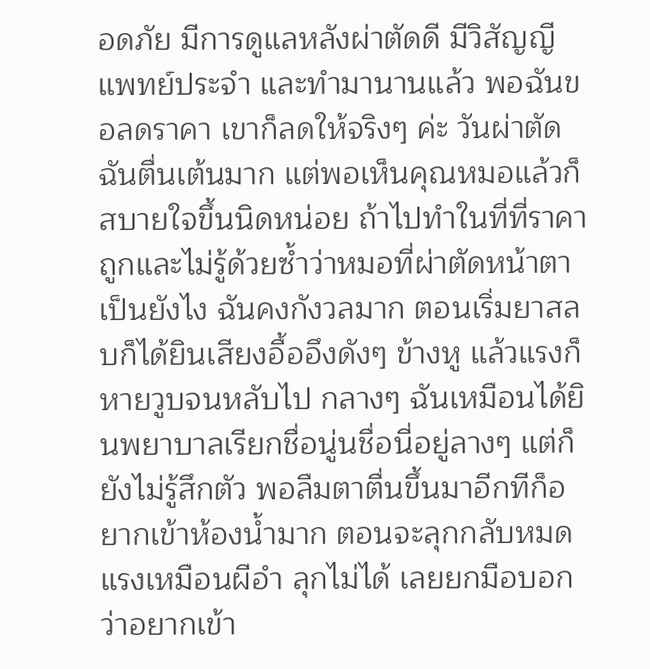อดภัย มีการดูแลหลังผ่าตัดดี มีวิสัญญีแพทย์ประจำ และทำมานานแล้ว พอฉันขอลดราคา เขาก็ลดให้จริงๆ ค่ะ วันผ่าตัดฉันตื่นเต้นมาก แต่พอเห็นคุณหมอแล้วก็สบายใจขึ้นนิดหน่อย ถ้าไปทำในที่ที่ราคาถูกและไม่รู้ด้วยซ้ำว่าหมอที่ผ่าตัดหน้าตาเป็นยังไง ฉันคงกังวลมาก ตอนเริ่มยาสลบก็ได้ยินเสียงอื้ออึงดังๆ ข้างหู แล้วแรงก็หายวูบจนหลับไป กลางๆ ฉันเหมือนได้ยินพยาบาลเรียกชื่อนู่นชื่อนี่อยู่ลางๆ แต่ก็ยังไม่รู้สึกตัว พอลืมตาตื่นขึ้นมาอีกทีก็อยากเข้าห้องน้ำมาก ตอนจะลุกกลับหมดแรงเหมือนผีอำ ลุกไม่ได้ เลยยกมือบอกว่าอยากเข้า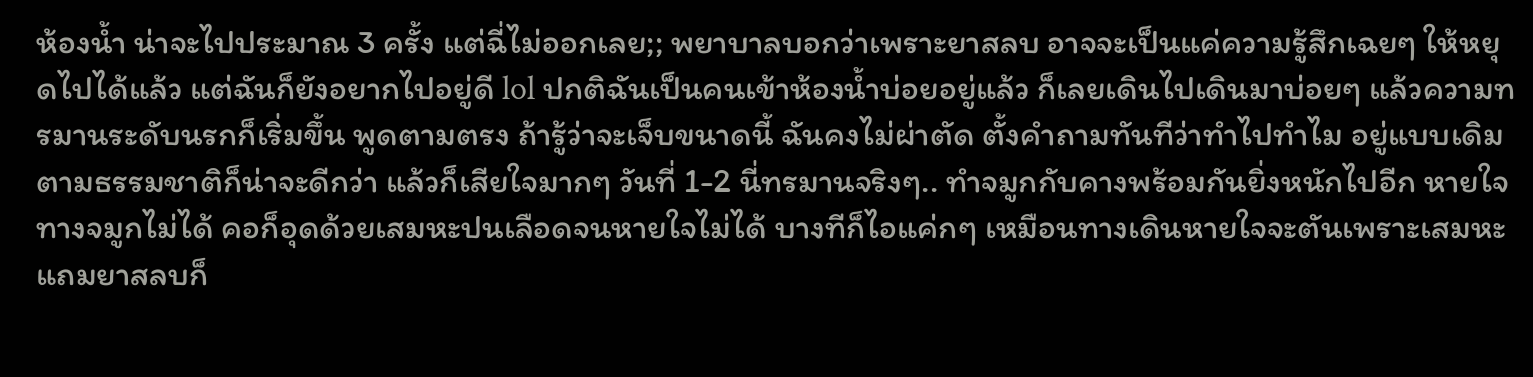ห้องน้ำ น่าจะไปประมาณ 3 ครั้ง แต่ฉี่ไม่ออกเลย;; พยาบาลบอกว่าเพราะยาสลบ อาจจะเป็นแค่ความรู้สึกเฉยๆ ให้หยุดไปได้แล้ว แต่ฉันก็ยังอยากไปอยู่ดี lol ปกติฉันเป็นคนเข้าห้องน้ำบ่อยอยู่แล้ว ก็เลยเดินไปเดินมาบ่อยๆ แล้วความทรมานระดับนรกก็เริ่มขึ้น พูดตามตรง ถ้ารู้ว่าจะเจ็บขนาดนี้ ฉันคงไม่ผ่าตัด ตั้งคำถามทันทีว่าทำไปทำไม อยู่แบบเดิมตามธรรมชาติก็น่าจะดีกว่า แล้วก็เสียใจมากๆ วันที่ 1-2 นี่ทรมานจริงๆ.. ทำจมูกกับคางพร้อมกันยิ่งหนักไปอีก หายใจทางจมูกไม่ได้ คอก็อุดด้วยเสมหะปนเลือดจนหายใจไม่ได้ บางทีก็ไอแค่กๆ เหมือนทางเดินหายใจจะตันเพราะเสมหะ แถมยาสลบก็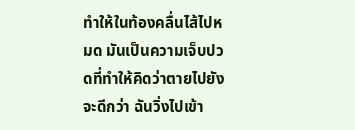ทำให้ในท้องคลื่นไส้ไปหมด มันเป็นความเจ็บปวดที่ทำให้คิดว่าตายไปยังจะดีกว่า ฉันวิ่งไปเข้า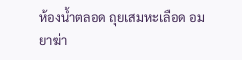ห้องน้ำตลอด ถุยเสมหะเลือด อมยาฆ่า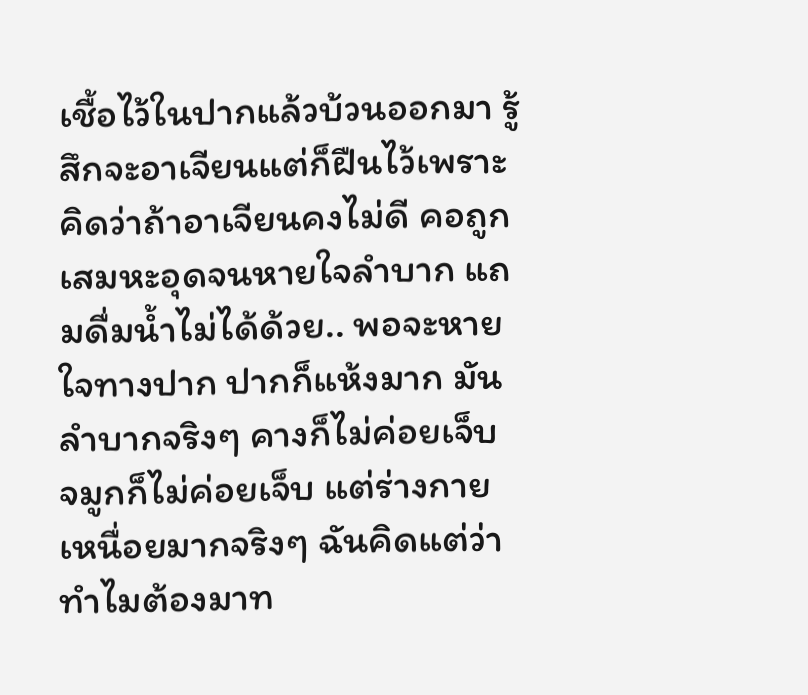เชื้อไว้ในปากแล้วบ้วนออกมา รู้สึกจะอาเจียนแต่ก็ฝืนไว้เพราะคิดว่าถ้าอาเจียนคงไม่ดี คอถูกเสมหะอุดจนหายใจลำบาก แถมดื่มน้ำไม่ได้ด้วย.. พอจะหายใจทางปาก ปากก็แห้งมาก มันลำบากจริงๆ คางก็ไม่ค่อยเจ็บ จมูกก็ไม่ค่อยเจ็บ แต่ร่างกายเหนื่อยมากจริงๆ ฉันคิดแต่ว่าทำไมต้องมาท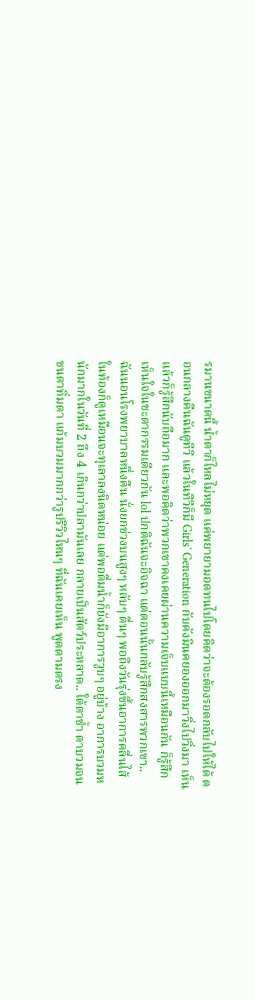รมานขนาดนี้ น้ำตาก็ไหลไม่หยุด แค่พยายามอดทนไปโดยคิดว่าจะต้องรอดกลับไปให้ได้ ตอนกลางคืนฉันดูทีวี แล้วในทีวีก็มี Girls' Generation กับคังมินคยองออกมาวิ่งไปวิ่งมา เห็นแล้วก็รู้สึกนับถือมาก และพอคิดว่าพวกเขาคงเคยผ่านความเจ็บแบบนี้เหมือนกัน ก็รู้สึกเห็นใจในชะตากรรมเดียวกัน lol ปกติฉันจะอิจฉา แต่ตอนนั้นกลับรู้สึกสงสารพวกเขา.. ฉันนอนโรงพยาบาลหนึ่งคืน นั่งยกช่วงบนสูงๆ หลับๆ ตื่นๆ พอถึงวันรุ่งขึ้นอาการคลื่นไส้ในท้องก็ดูเหมือนจะทุเลาลงนิดหน่อย แต่พอดื่มน้ำก็ยังมีอาการวูบๆ อยู่บ้าง อาการบวมหนักมากในวันที่ 2 ถึง 4 เกินกว่าปลามันเลย กลายเป็นสัตว์ประหลาด.. ใต้ตาช้ำ ตาบวมจนขนตาทิ่มตา แก้มบวมมากกว่ารูปรีวิวไหนๆ ที่ฉันเคยเห็น พูดตามตรง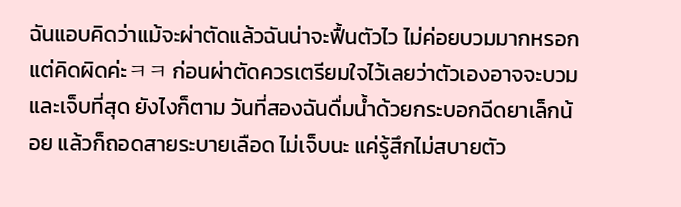ฉันแอบคิดว่าแม้จะผ่าตัดแล้วฉันน่าจะฟื้นตัวไว ไม่ค่อยบวมมากหรอก แต่คิดผิดค่ะㅋㅋ ก่อนผ่าตัดควรเตรียมใจไว้เลยว่าตัวเองอาจจะบวมและเจ็บที่สุด ยังไงก็ตาม วันที่สองฉันดื่มน้ำด้วยกระบอกฉีดยาเล็กน้อย แล้วก็ถอดสายระบายเลือด ไม่เจ็บนะ แค่รู้สึกไม่สบายตัว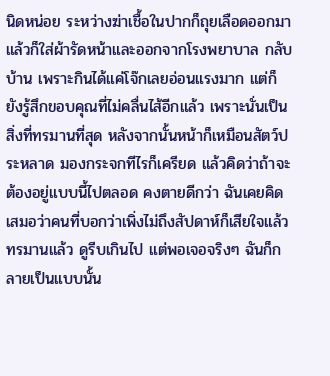นิดหน่อย ระหว่างฆ่าเชื้อในปากก็ถุยเลือดออกมา แล้วก็ใส่ผ้ารัดหน้าและออกจากโรงพยาบาล กลับบ้าน เพราะกินได้แค่โจ๊กเลยอ่อนแรงมาก แต่ก็ยังรู้สึกขอบคุณที่ไม่คลื่นไส้อีกแล้ว เพราะนั่นเป็นสิ่งที่ทรมานที่สุด หลังจากนั้นหน้าก็เหมือนสัตว์ประหลาด มองกระจกทีไรก็เครียด แล้วคิดว่าถ้าจะต้องอยู่แบบนี้ไปตลอด คงตายดีกว่า ฉันเคยคิดเสมอว่าคนที่บอกว่าเพิ่งไม่ถึงสัปดาห์ก็เสียใจแล้ว ทรมานแล้ว ดูรีบเกินไป แต่พอเจอจริงๆ ฉันก็กลายเป็นแบบนั้น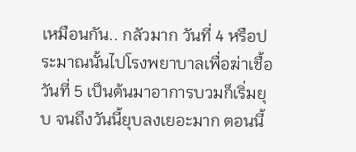เหมือนกัน.. กลัวมาก วันที่ 4 หรือประมาณนั้นไปโรงพยาบาลเพื่อฆ่าเชื้อ วันที่ 5 เป็นต้นมาอาการบวมก็เริ่มยุบ จนถึงวันนี้ยุบลงเยอะมาก ตอนนี้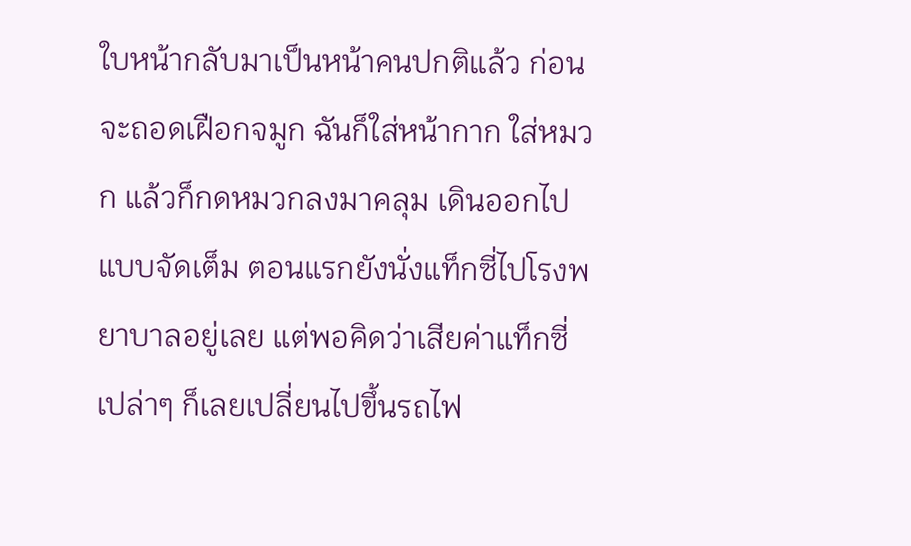ใบหน้ากลับมาเป็นหน้าคนปกติแล้ว ก่อนจะถอดเฝือกจมูก ฉันก็ใส่หน้ากาก ใส่หมวก แล้วก็กดหมวกลงมาคลุม เดินออกไปแบบจัดเต็ม ตอนแรกยังนั่งแท็กซี่ไปโรงพยาบาลอยู่เลย แต่พอคิดว่าเสียค่าแท็กซี่เปล่าๆ ก็เลยเปลี่ยนไปขึ้นรถไฟ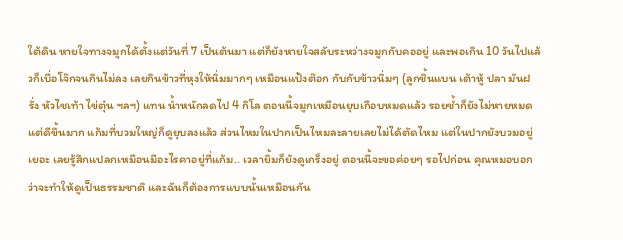ใต้ดิน หายใจทางจมูกได้ตั้งแต่วันที่ 7 เป็นต้นมา แต่ก็ยังหายใจสลับระหว่างจมูกกับคออยู่ และพอเกิน 10 วันไปแล้วก็เบื่อโจ๊กจนกินไม่ลง เลยกินข้าวที่หุงให้นิ่มมากๆ เหมือนแป้งต๊อก กับกับข้าวนิ่มๆ (ลูกชิ้นแบน เต้าหู้ ปลา มันฝรั่ง หัวไชเท้า ไข่ตุ๋น ฯลฯ) แทน น้ำหนักลดไป 4 กิโล ตอนนี้จมูกเหมือนยุบเกือบหมดแล้ว รอยช้ำก็ยังไม่หายหมดแต่ดีขึ้นมาก แก้มที่บวมใหญ่ก็ดูยุบลงแล้ว ส่วนไหมในปากเป็นไหมละลายเลยไม่ได้ตัดไหม แต่ในปากยังบวมอยู่เยอะ เลยรู้สึกแปลกเหมือนมีอะไรคาอยู่ที่แก้ม.. เวลายิ้มก็ยังดูเกร็งอยู่ ตอนนี้จะขอค่อยๆ รอไปก่อน คุณหมอบอกว่าจะทำให้ดูเป็นธรรมชาติ และฉันก็ต้องการแบบนั้นเหมือนกัน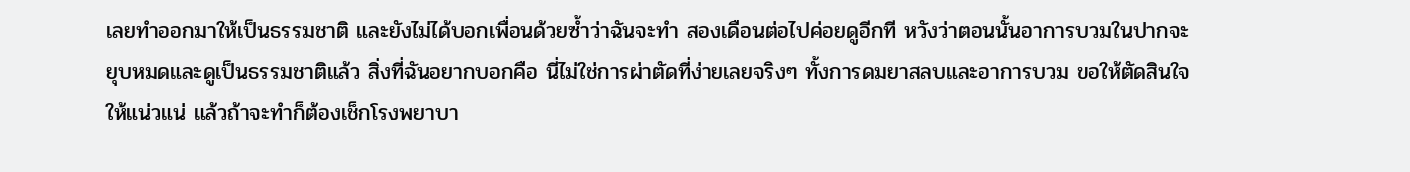เลยทำออกมาให้เป็นธรรมชาติ และยังไม่ได้บอกเพื่อนด้วยซ้ำว่าฉันจะทำ สองเดือนต่อไปค่อยดูอีกที หวังว่าตอนนั้นอาการบวมในปากจะยุบหมดและดูเป็นธรรมชาติแล้ว สิ่งที่ฉันอยากบอกคือ นี่ไม่ใช่การผ่าตัดที่ง่ายเลยจริงๆ ทั้งการดมยาสลบและอาการบวม ขอให้ตัดสินใจให้แน่วแน่ แล้วถ้าจะทำก็ต้องเช็กโรงพยาบา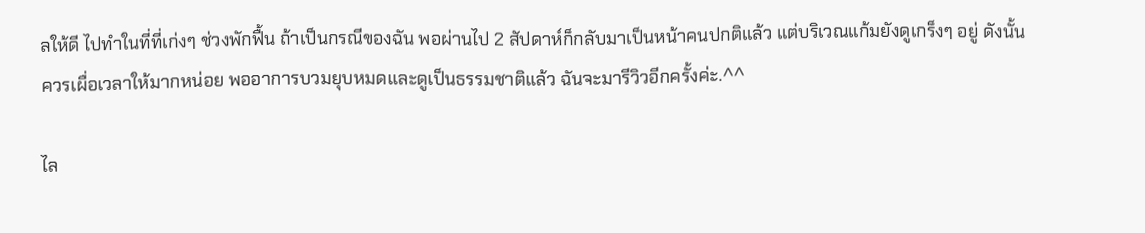ลให้ดี ไปทำในที่ที่เก่งๆ ช่วงพักฟื้น ถ้าเป็นกรณีของฉัน พอผ่านไป 2 สัปดาห์ก็กลับมาเป็นหน้าคนปกติแล้ว แต่บริเวณแก้มยังดูเกร็งๆ อยู่ ดังนั้นควรเผื่อเวลาให้มากหน่อย พออาการบวมยุบหมดและดูเป็นธรรมชาติแล้ว ฉันจะมารีวิวอีกครั้งค่ะ.^^

ไล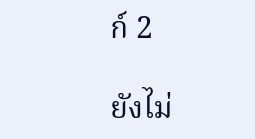ก์ 2

ยังไม่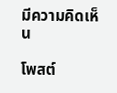มีความคิดเห็น

โพสต์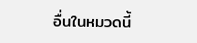อื่นในหมวดนี้